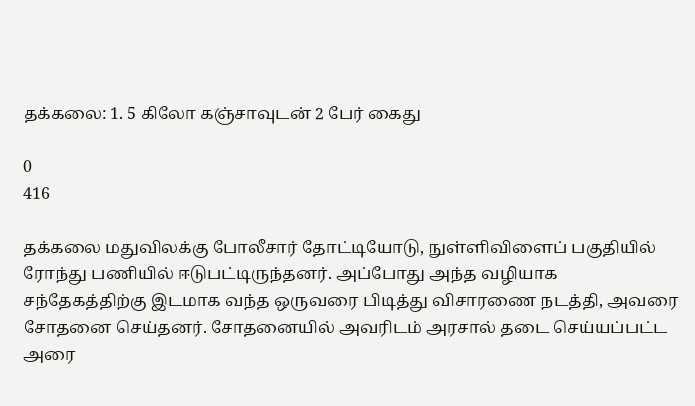தக்கலை: 1. 5 கிலோ கஞ்சாவுடன் 2 பேர் கைது

0
416

தக்கலை மதுவிலக்கு போலீசார் தோட்டியோடு, நுள்ளிவிளைப் பகுதியில் ரோந்து பணியில் ஈடுபட்டிருந்தனர். அப்போது அந்த வழியாக சந்தேகத்திற்கு இடமாக வந்த ஒருவரை பிடித்து விசாரணை நடத்தி, அவரை சோதனை செய்தனர். சோதனையில் அவரிடம் அரசால் தடை செய்யப்பட்ட அரை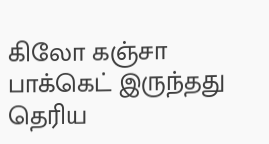கிலோ கஞ்சா பாக்கெட் இருந்தது தெரிய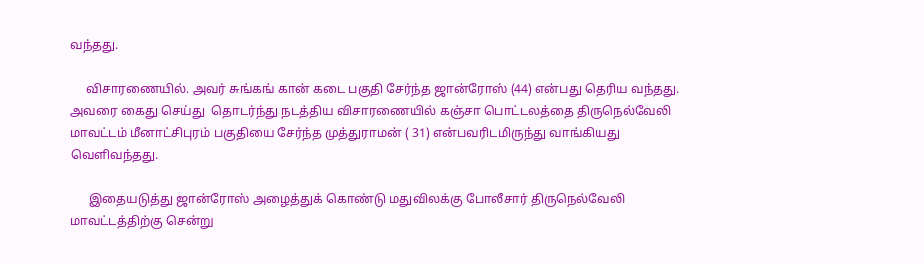வந்தது.

     விசாரணையில். அவர் சுங்கங் கான் கடை பகுதி சேர்ந்த ஜான்ரோஸ் (44) என்பது தெரிய வந்தது. அவரை கைது செய்து  தொடர்ந்து நடத்திய விசாரணையில் கஞ்சா பொட்டலத்தை திருநெல்வேலி மாவட்டம் மீனாட்சிபுரம் பகுதியை சேர்ந்த முத்துராமன் ( 31) என்பவரிடமிருந்து வாங்கியது  வெளிவந்தது.

      இதையடுத்து ஜான்ரோஸ் அழைத்துக் கொண்டு மதுவிலக்கு போலீசார் திருநெல்வேலி மாவட்டத்திற்கு சென்று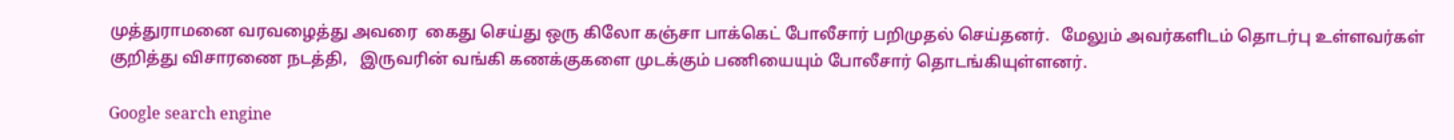முத்துராமனை வரவழைத்து அவரை  கைது செய்து ஒரு கிலோ கஞ்சா பாக்கெட் போலீசார் பறிமுதல் செய்தனர்.   மேலும் அவர்களிடம் தொடர்பு உள்ளவர்கள் குறித்து விசாரணை நடத்தி,   இருவரின் வங்கி கணக்குகளை முடக்கும் பணியையும் போலீசார் தொடங்கியுள்ளனர்.

Google search engine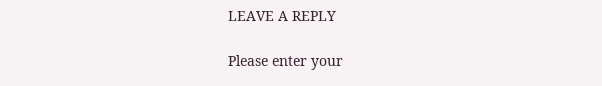LEAVE A REPLY

Please enter your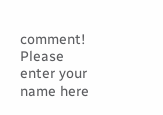comment!
Please enter your name here